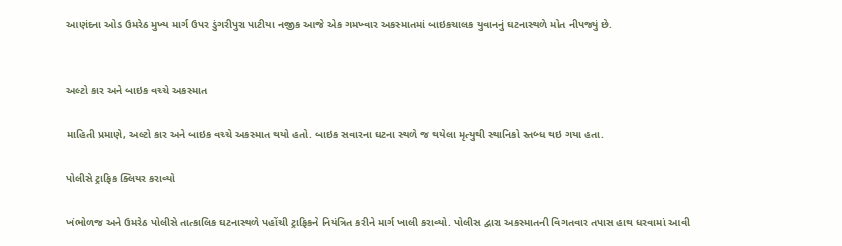આણંદના ઓડ ઉમરેઠ મુખ્ય માર્ગ ઉપર ડુંગરીપુરા પાટીયા નજીક આજે એક ગમખ્વાર અકસ્માતમાં બાઇકચાલક યુવાનનું ઘટનાસ્થળે મોત નીપજ્યું છે.


અલ્ટો કાર અને બાઇક વચ્ચે અકસ્માત

માહિતી પ્રમાણે, અલ્ટો કાર અને બાઇક વચ્ચે અકસ્માત થયો હતો. બાઇક સવારના ઘટના સ્થળે જ થયેલા મૃત્યુથી સ્થાનિકો સ્તબ્ધ થઇ ગયા હતા.

પોલીસે ટ્રાફિક ક્લિયર કરાવ્યો

ખંભોળજ અને ઉમરેઠ પોલીસે તાત્કાલિક ઘટનાસ્થળે પહોંચી ટ્રાફિકને નિયંત્રિત કરીને માર્ગ ખાલી કરાવ્યો. પોલીસ દ્વારા અકસ્માતની વિગતવાર તપાસ હાથ ધરવામાં આવી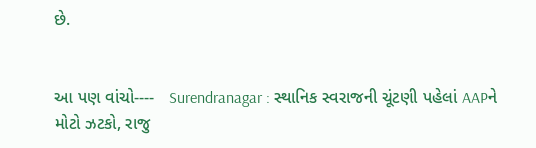છે.


આ પણ વાંચો----   Surendranagar : સ્થાનિક સ્વરાજની ચૂંટણી પહેલાં AAPને મોટો ઝટકો, રાજુ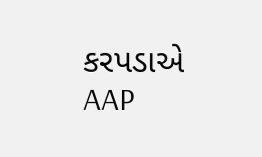કરપડાએ AAP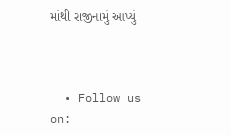માંથી રાજીનામું આપ્યું



  • Follow us on: